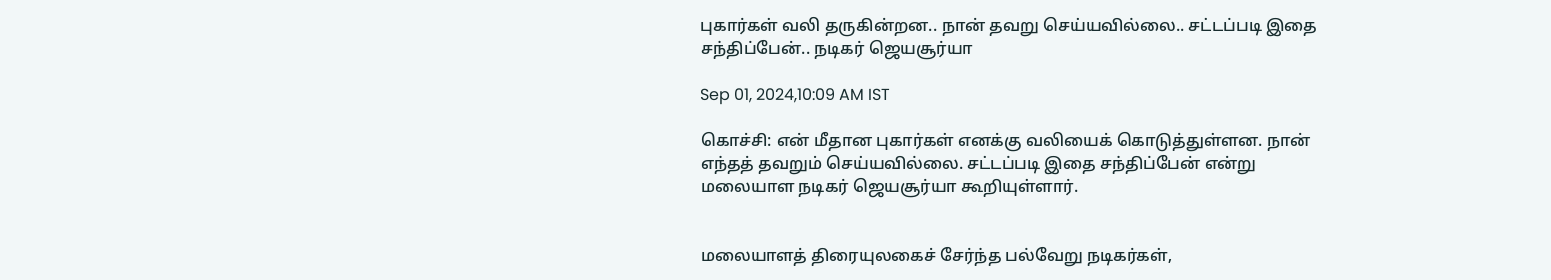புகார்கள் வலி தருகின்றன.. நான் தவறு செய்யவில்லை.. சட்டப்படி இதை சந்திப்பேன்.. நடிகர் ஜெயசூர்யா

Sep 01, 2024,10:09 AM IST

கொச்சி: என் மீதான புகார்கள் எனக்கு வலியைக் கொடுத்துள்ளன. நான் எந்தத் தவறும் செய்யவில்லை. சட்டப்படி இதை சந்திப்பேன் என்று மலையாள நடிகர் ஜெயசூர்யா கூறியுள்ளார்.


மலையாளத் திரையுலகைச் சேர்ந்த பல்வேறு நடிகர்கள்,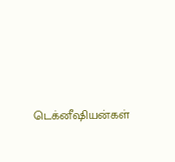டெக்னீஷியன்கள்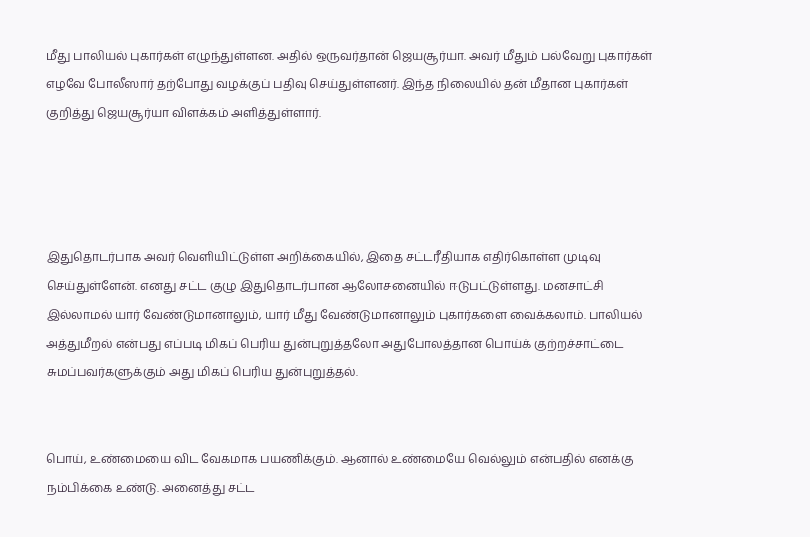மீது பாலியல் புகார்கள் எழுந்துள்ளன. அதில் ஒருவர்தான் ஜெயசூர்யா. அவர் மீதும் பல்வேறு புகார்கள் எழவே போலீஸார் தற்போது வழக்குப் பதிவு செய்துள்ளனர். இந்த நிலையில் தன் மீதான புகார்கள் குறித்து ஜெயசூர்யா விளக்கம் அளித்துள்ளார்.




இதுதொடர்பாக அவர் வெளியிட்டுள்ள அறிக்கையில், இதை சட்டரீதியாக எதிர்கொள்ள முடிவு செய்துள்ளேன். எனது சட்ட குழு இதுதொடர்பான ஆலோசனையில் ஈடுபட்டுள்ளது. மனசாட்சி இல்லாமல் யார் வேண்டுமானாலும், யார் மீது வேண்டுமானாலும் புகார்களை வைக்கலாம். பாலியல் அத்துமீறல் என்பது எப்படி மிகப் பெரிய துன்புறுத்தலோ அதுபோலத்தான பொய்க் குற்றச்சாட்டை சுமப்பவர்களுக்கும் அது மிகப் பெரிய துன்புறுத்தல்.


பொய், உண்மையை விட வேகமாக பயணிக்கும். ஆனால் உண்மையே வெல்லும் என்பதில் எனக்கு நம்பிக்கை உண்டு. அனைத்து சட்ட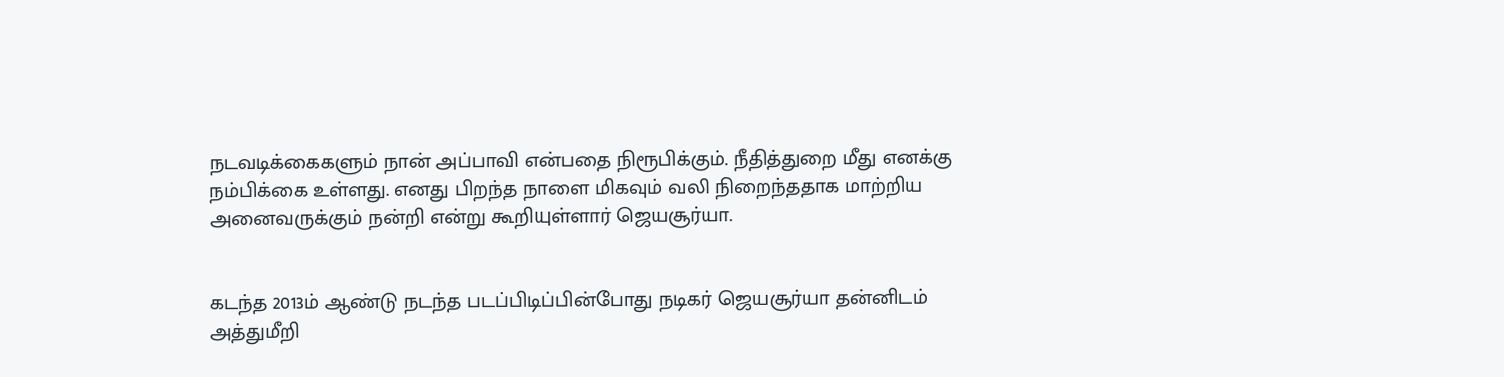நடவடிக்கைகளும் நான் அப்பாவி என்பதை நிரூபிக்கும். நீதித்துறை மீது எனக்கு நம்பிக்கை உள்ளது. எனது பிறந்த நாளை மிகவும் வலி நிறைந்ததாக மாற்றிய அனைவருக்கும் நன்றி என்று கூறியுள்ளார் ஜெயசூர்யா.


கடந்த 2013ம் ஆண்டு நடந்த படப்பிடிப்பின்போது நடிகர் ஜெயசூர்யா தன்னிடம் அத்துமீறி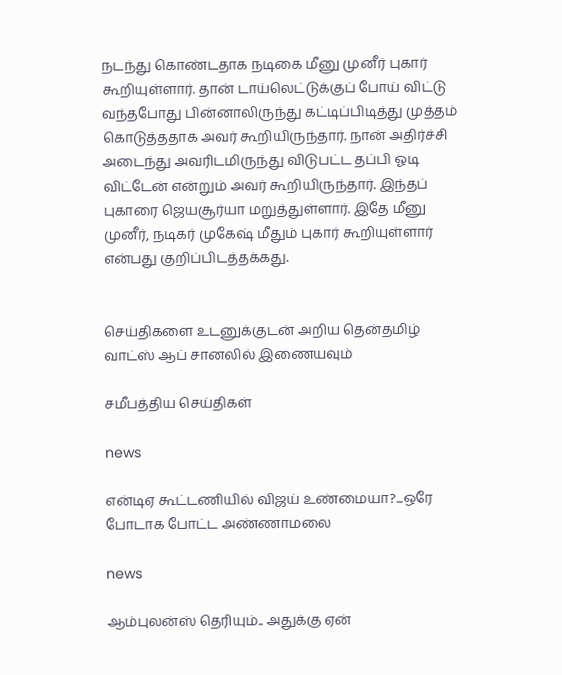நடந்து கொண்டதாக நடிகை மீனு முனீர் புகார் கூறியுள்ளார். தான் டாய்லெட்டுக்குப் போய் விட்டு வந்தபோது பின்னாலிருந்து கட்டிப்பிடித்து முத்தம் கொடுத்ததாக அவர் கூறியிருந்தார். நான் அதிர்ச்சி அடைந்து அவரிடமிருந்து விடுபட்ட தப்பி ஓடி விட்டேன் என்றும் அவர் கூறியிருந்தார். இந்தப் புகாரை ஜெயசூர்யா மறுத்துள்ளார். இதே மீனு முனீர், நடிகர் முகேஷ் மீதும் புகார் கூறியுள்ளார் என்பது குறிப்பிடத்தக்கது.


செய்திகளை உடனுக்குடன் அறிய தென்தமிழ் வாட்ஸ் ஆப் சானலில் இணையவும்

சமீபத்திய செய்திகள்

news

என்டிஏ கூட்டணியில் விஜய் உண்மையா?...ஒரே போடாக போட்ட அண்ணாமலை

news

ஆம்புலன்ஸ் தெரியும்.. அதுக்கு ஏன்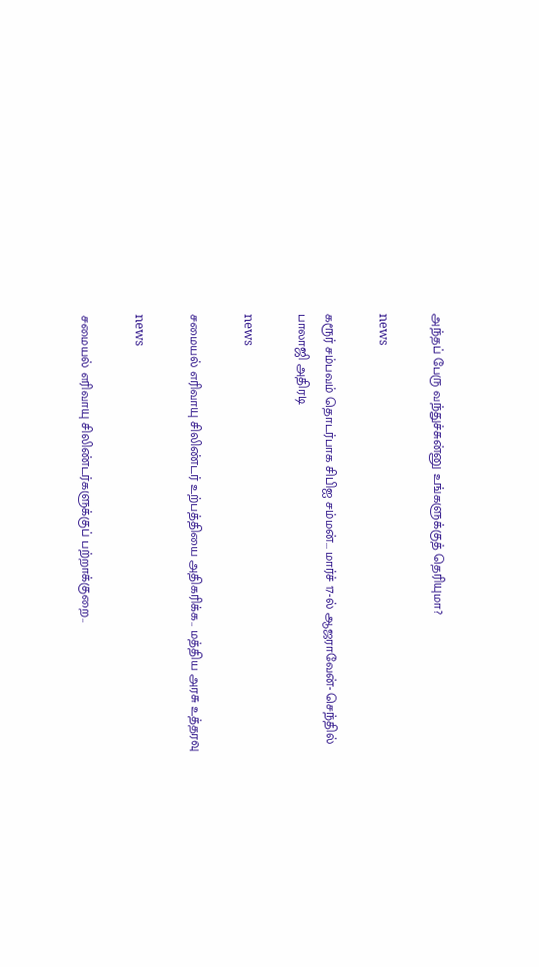அந்தப் பேரு வந்துச்சுன்னு உங்களுக்குத் தெரியுமா?

news

கரூர் சம்பவம் தொடர்பாக சிபிஐ சம்மன்... மார்ச் 17-ல் ஆஜராவேன்- செந்தில் பாலாஜி அதிரடி

news

சமையல் எரிவாயு சிலிண்டர் உற்பத்தியை அதிகரிக்க.. மத்திய அரசு உத்தரவு

news

சமையல் எரிவாயு சிலிண்டர்களுக்குப் பற்றாக்குறை..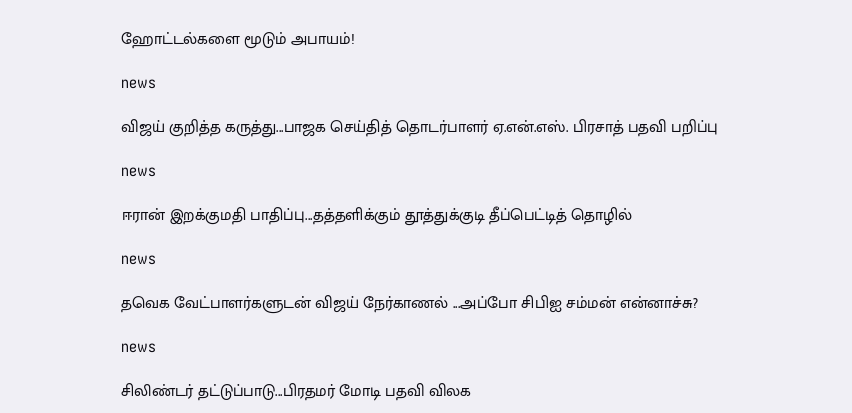ஹோட்டல்களை மூடும் அபாயம்!

news

விஜய் குறித்த கருத்து...பாஜக செய்தித் தொடர்பாளர் ஏ.என்.எஸ். பிரசாத் பதவி பறிப்பு

news

ஈரான் இறக்குமதி பாதிப்பு...தத்தளிக்கும் தூத்துக்குடி தீப்பெட்டித் தொழில்

news

தவெக வேட்பாளர்களுடன் விஜய் நேர்காணல் ...அப்போ சிபிஐ சம்மன் என்னாச்சு?

news

சிலிண்டர் தட்டுப்பாடு...பிரதமர் மோடி பதவி விலக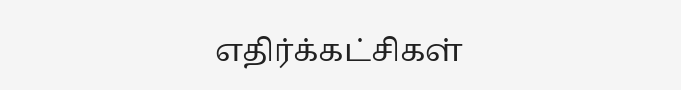எதிர்க்கட்சிகள்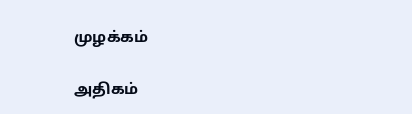முழக்கம்

அதிகம்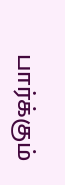பார்க்கும்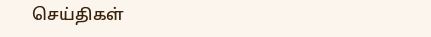செய்திகள்